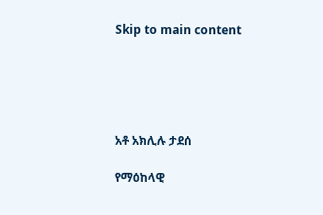Skip to main content





አቶ አክሊሉ ታደሰ

የማዕከላዊ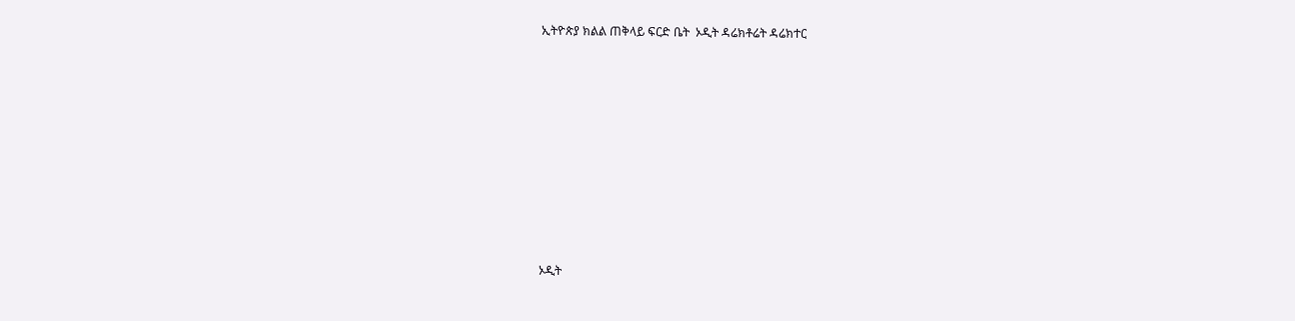ኢትዮጵያ ክልል ጠቅላይ ፍርድ ቤት  ኦዲት ዳሬክቶሬት ዳሬክተር









ኦዲት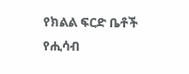የክልል ፍርድ ቤቶች የሒሳብ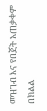መዝገብ እና የበጀት አጠቃቀም በክልል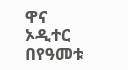ዋና ኦዲተር በየዓመቱ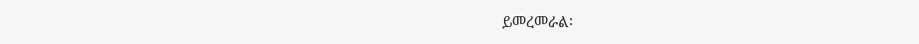ይመረመራል፡